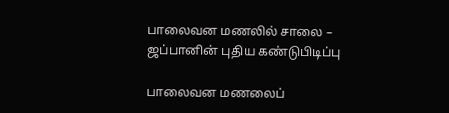பாலைவன மணலில் சாலை – ஜப்பானின் புதிய கண்டுபிடிப்பு

பாலைவன மணலைப்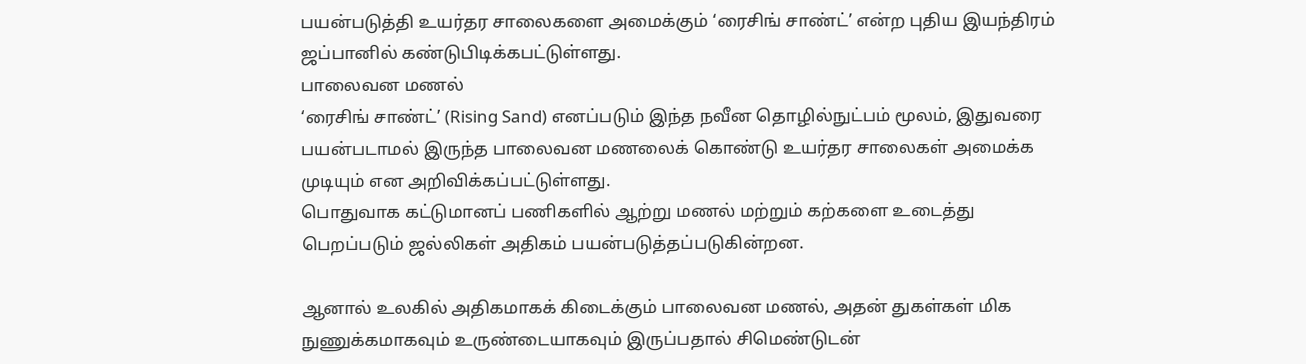பயன்படுத்தி உயர்தர சாலைகளை அமைக்கும் ‘ரைசிங் சாண்ட்’ என்ற புதிய இயந்திரம் ஜப்பானில் கண்டுபிடிக்கபட்டுள்ளது.
பாலைவன மணல்
‘ரைசிங் சாண்ட்’ (Rising Sand) எனப்படும் இந்த நவீன தொழில்நுட்பம் மூலம், இதுவரை பயன்படாமல் இருந்த பாலைவன மணலைக் கொண்டு உயர்தர சாலைகள் அமைக்க முடியும் என அறிவிக்கப்பட்டுள்ளது.
பொதுவாக கட்டுமானப் பணிகளில் ஆற்று மணல் மற்றும் கற்களை உடைத்து பெறப்படும் ஜல்லிகள் அதிகம் பயன்படுத்தப்படுகின்றன.

ஆனால் உலகில் அதிகமாகக் கிடைக்கும் பாலைவன மணல், அதன் துகள்கள் மிக நுணுக்கமாகவும் உருண்டையாகவும் இருப்பதால் சிமெண்டுடன்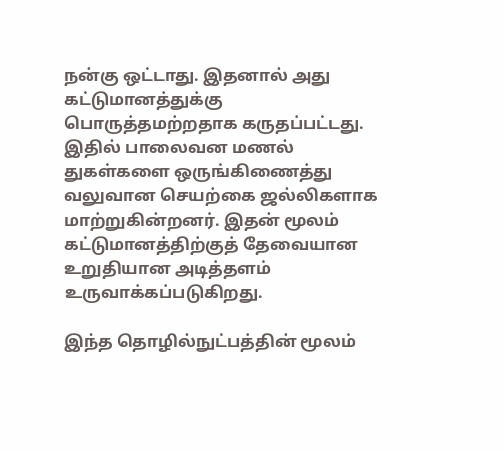நன்கு ஒட்டாது. இதனால் அது கட்டுமானத்துக்கு பொருத்தமற்றதாக கருதப்பட்டது.
இதில் பாலைவன மணல் துகள்களை ஒருங்கிணைத்து வலுவான செயற்கை ஜல்லிகளாக மாற்றுகின்றனர். இதன் மூலம் கட்டுமானத்திற்குத் தேவையான உறுதியான அடித்தளம் உருவாக்கப்படுகிறது.

இந்த தொழில்நுட்பத்தின் மூலம்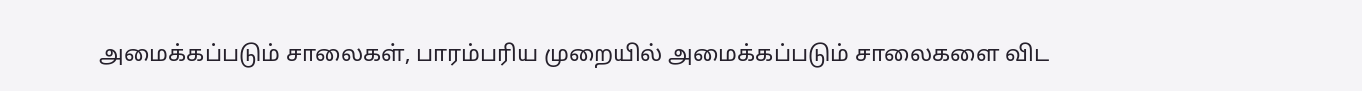அமைக்கப்படும் சாலைகள், பாரம்பரிய முறையில் அமைக்கப்படும் சாலைகளை விட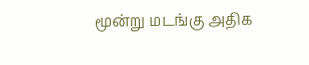மூன்று மடங்கு அதிக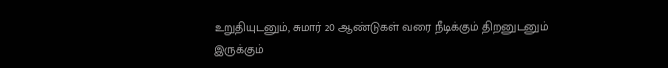உறுதியுடனும், சுமார் 20 ஆண்டுகள் வரை நீடிக்கும் திறனுடனும் இருக்கும்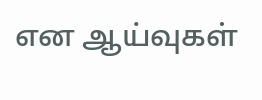என ஆய்வுகள்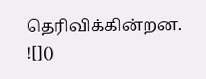தெரிவிக்கின்றன.
![]()